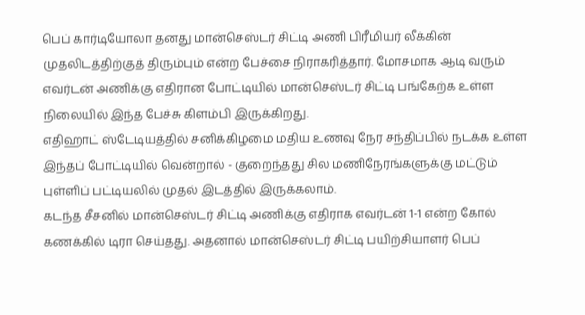பெப் கார்டியோலா தனது மான்செஸ்டர் சிட்டி அணி பிரீமியர் லீக்கின் முதலிடத்திற்குத் திரும்பும் என்ற பேச்சை நிராகரித்தார். மோசமாக ஆடி வரும் எவர்டன் அணிக்கு எதிரான போட்டியில் மான்செஸ்டர் சிட்டி பங்கேற்க உள்ள நிலையில் இந்த பேச்சு கிளம்பி இருக்கிறது.
எதிஹாட் ஸ்டேடியத்தில் சனிக்கிழமை மதிய உணவு நேர சந்திப்பில் நடக்க உள்ள இந்தப் போட்டியில் வென்றால் - குறைந்தது சில மணிநேரங்களுக்கு மட்டும் புள்ளிப் பட்டியலில் முதல் இடத்தில் இருக்கலாம்.
கடந்த சீசனில் மான்செஸ்டர் சிட்டி அணிக்கு எதிராக எவர்டன் 1-1 என்ற கோல் கணக்கில் டிரா செய்தது. அதனால் மான்செஸ்டர் சிட்டி பயிற்சியாளர் பெப்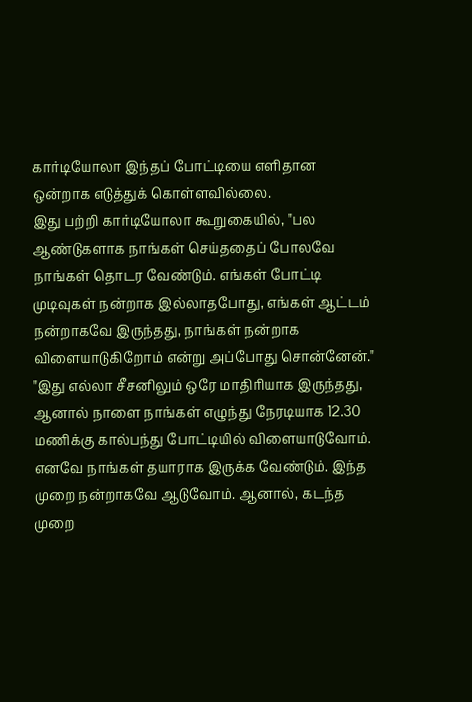கார்டியோலா இந்தப் போட்டியை எளிதான ஒன்றாக எடுத்துக் கொள்ளவில்லை.
இது பற்றி கார்டியோலா கூறுகையில், "பல ஆண்டுகளாக நாங்கள் செய்ததைப் போலவே நாங்கள் தொடர வேண்டும். எங்கள் போட்டி முடிவுகள் நன்றாக இல்லாதபோது, எங்கள் ஆட்டம் நன்றாகவே இருந்தது, நாங்கள் நன்றாக விளையாடுகிறோம் என்று அப்போது சொன்னேன்."
"இது எல்லா சீசனிலும் ஒரே மாதிரியாக இருந்தது, ஆனால் நாளை நாங்கள் எழுந்து நேரடியாக 12.30 மணிக்கு கால்பந்து போட்டியில் விளையாடுவோம். எனவே நாங்கள் தயாராக இருக்க வேண்டும். இந்த முறை நன்றாகவே ஆடுவோம். ஆனால், கடந்த முறை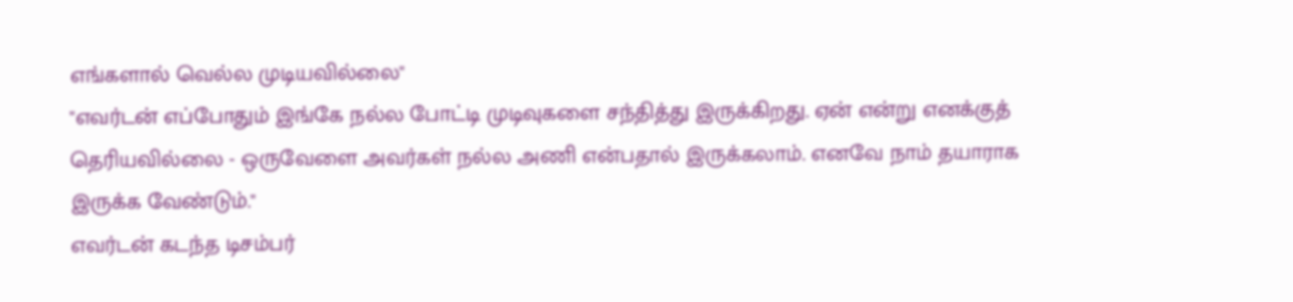எங்களால் வெல்ல முடியவில்லை"
"எவர்டன் எப்போதும் இங்கே நல்ல போட்டி முடிவுகளை சந்தித்து இருக்கிறது. ஏன் என்று எனக்குத் தெரியவில்லை - ஒருவேளை அவர்கள் நல்ல அணி என்பதால் இருக்கலாம். எனவே நாம் தயாராக இருக்க வேண்டும்."
எவர்டன் கடந்த டிசம்பர்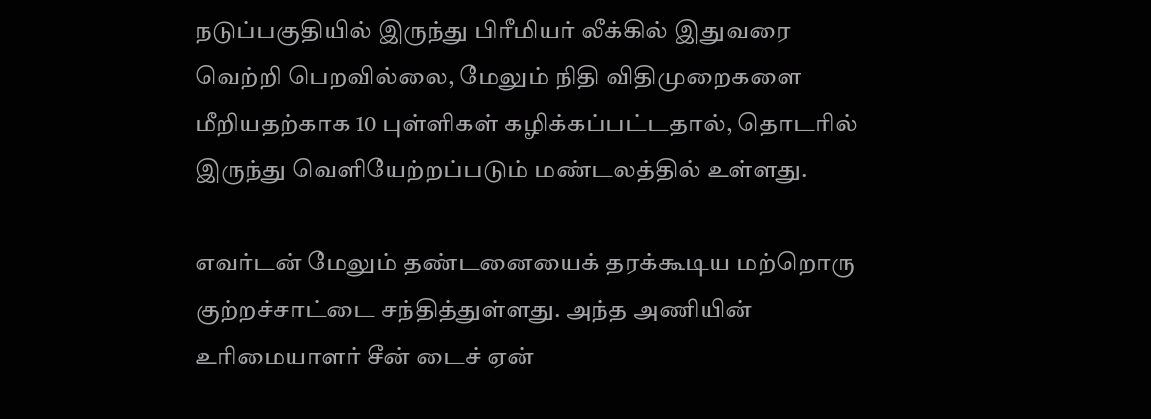நடுப்பகுதியில் இருந்து பிரீமியர் லீக்கில் இதுவரை வெற்றி பெறவில்லை, மேலும் நிதி விதிமுறைகளை மீறியதற்காக 10 புள்ளிகள் கழிக்கப்பட்டதால், தொடரில் இருந்து வெளியேற்றப்படும் மண்டலத்தில் உள்ளது.

எவர்டன் மேலும் தண்டனையைக் தரக்கூடிய மற்றொரு குற்றச்சாட்டை சந்தித்துள்ளது. அந்த அணியின் உரிமையாளர் சீன் டைச் ஏன்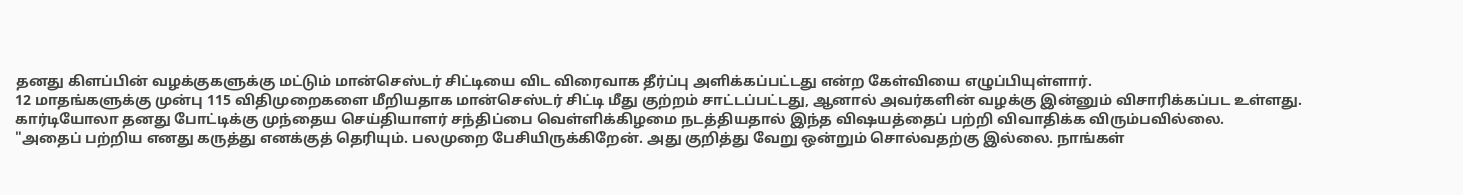தனது கிளப்பின் வழக்குகளுக்கு மட்டும் மான்செஸ்டர் சிட்டியை விட விரைவாக தீர்ப்பு அளிக்கப்பட்டது என்ற கேள்வியை எழுப்பியுள்ளார்.
12 மாதங்களுக்கு முன்பு 115 விதிமுறைகளை மீறியதாக மான்செஸ்டர் சிட்டி மீது குற்றம் சாட்டப்பட்டது, ஆனால் அவர்களின் வழக்கு இன்னும் விசாரிக்கப்பட உள்ளது.
கார்டியோலா தனது போட்டிக்கு முந்தைய செய்தியாளர் சந்திப்பை வெள்ளிக்கிழமை நடத்தியதால் இந்த விஷயத்தைப் பற்றி விவாதிக்க விரும்பவில்லை.
"அதைப் பற்றிய எனது கருத்து எனக்குத் தெரியும். பலமுறை பேசியிருக்கிறேன். அது குறித்து வேறு ஒன்றும் சொல்வதற்கு இல்லை. நாங்கள்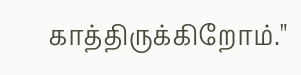காத்திருக்கிறோம்."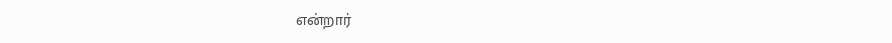என்றார்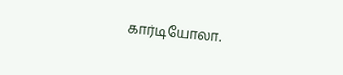கார்டியோலா.